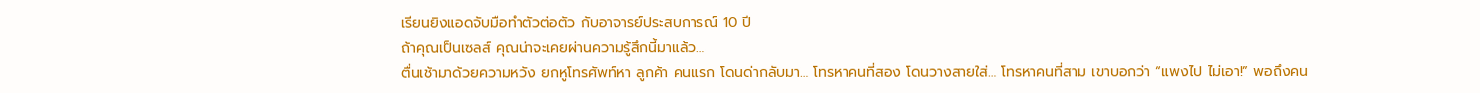เรียนยิงแอดจับมือทำตัวต่อตัว กับอาจารย์ประสบการณ์ 10 ปี
ถ้าคุณเป็นเซลส์ คุณน่าจะเคยผ่านความรู้สึกนี้มาแล้ว…
ตื่นเช้ามาด้วยความหวัง ยกหูโทรศัพท์หา ลูกค้า คนแรก โดนด่ากลับมา… โทรหาคนที่สอง โดนวางสายใส่… โทรหาคนที่สาม เขาบอกว่า “แพงไป ไม่เอา!” พอถึงคน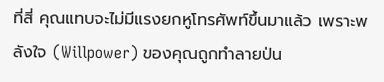ที่สี่ คุณแทบจะไม่มีแรงยกหูโทรศัพท์ขึ้นมาแล้ว เพราะพลังใจ (Willpower) ของคุณถูกทำลายป่น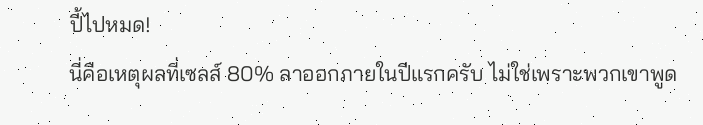ปี้ไปหมด!
นี่คือเหตุผลที่เซลส์ 80% ลาออกภายในปีแรกครับ ไม่ใช่เพราะพวกเขาพูด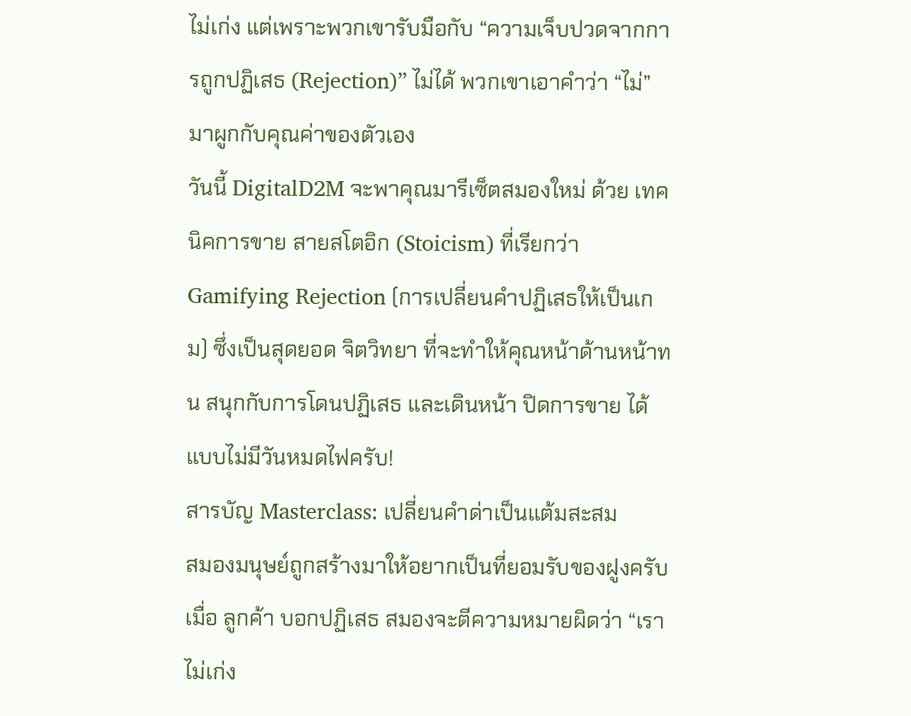ไม่เก่ง แต่เพราะพวกเขารับมือกับ “ความเจ็บปวดจากการถูกปฏิเสธ (Rejection)” ไม่ได้ พวกเขาเอาคำว่า “ไม่” มาผูกกับคุณค่าของตัวเอง
วันนี้ DigitalD2M จะพาคุณมารีเซ็ตสมองใหม่ ด้วย เทคนิคการขาย สายสโตอิก (Stoicism) ที่เรียกว่า Gamifying Rejection (การเปลี่ยนคำปฏิเสธให้เป็นเกม) ซึ่งเป็นสุดยอด จิตวิทยา ที่จะทำให้คุณหน้าด้านหน้าทน สนุกกับการโดนปฏิเสธ และเดินหน้า ปิดการขาย ได้แบบไม่มีวันหมดไฟครับ!
สารบัญ Masterclass: เปลี่ยนคำด่าเป็นแต้มสะสม
สมองมนุษย์ถูกสร้างมาให้อยากเป็นที่ยอมรับของฝูงครับ เมื่อ ลูกค้า บอกปฏิเสธ สมองจะตีความหมายผิดว่า “เราไม่เก่ง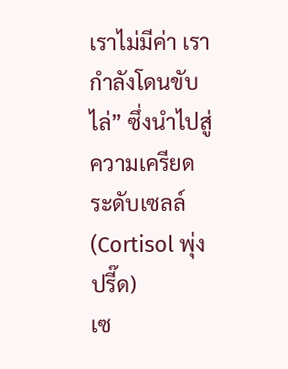เราไม่มีค่า เรากำลังโดนขับไล่” ซึ่งนำไปสู่ความเครียดระดับเซลล์ (Cortisol พุ่งปรี๊ด)
เซ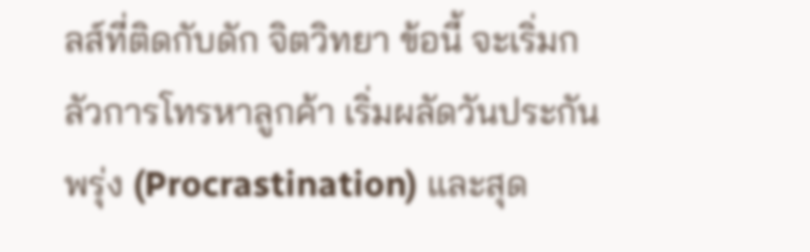ลส์ที่ติดกับดัก จิตวิทยา ข้อนี้ จะเริ่มกลัวการโทรหาลูกค้า เริ่มผลัดวันประกันพรุ่ง (Procrastination) และสุด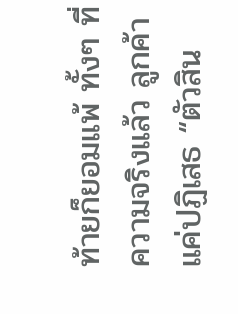ท้ายก็ยอมแพ้ ทั้งๆ ที่ความจริงแล้ว ลูกค้าแค่ปฏิเสธ “ตัวสิน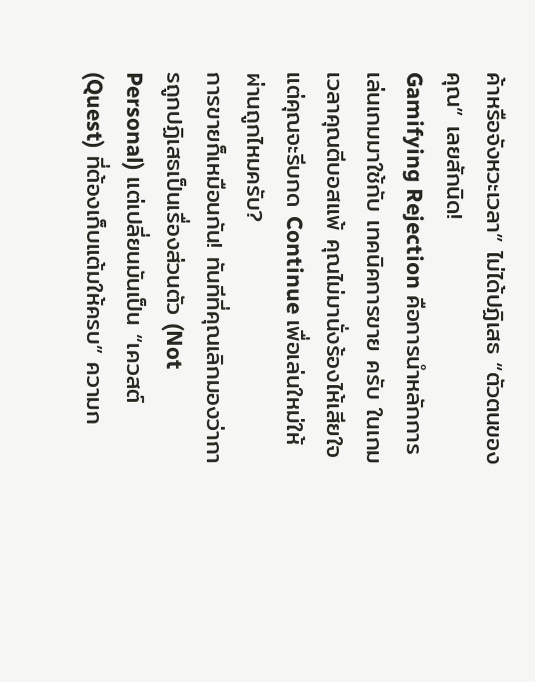ค้าหรือจังหวะเวลา” ไม่ได้ปฏิเสธ “ตัวตนของคุณ” เลยสักนิด!
Gamifying Rejection คือการนำหลักการเล่นเกมมาใช้กับ เทคนิคการขาย ครับ ในเกม เวลาคุณตีบอสแพ้ คุณไม่มานั่งร้องไห้เสียใจ แต่คุณจะรีบกด Continue เพื่อเล่นใหม่ให้ผ่านถูกไหมครับ?
การขายก็เหมือนกัน! ทันทีที่คุณเลิกมองว่าการถูกปฏิเสธเป็นเรื่องส่วนตัว (Not Personal) แต่เปลี่ยนมันเป็น “เควสต์ (Quest) ที่ต้องเก็บแต้มให้ครบ” ความก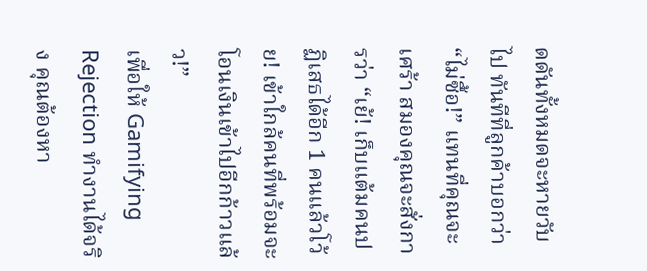ดดันทั้งหมดจะหายวับไป ทันทีที่ลูกค้าบอกว่า “ไม่ซื้อ!” แทนที่คุณจะเศร้า สมองคุณจะสั่งการว่า “เย้! เก็บแต้มคนปฏิเสธได้อีก 1 คนแล้วโว้ย! เข้าใกล้คนที่พร้อมจะโอนเงินเข้าไปอีกก้าวแล้ว!”
เพื่อให้ Gamifying Rejection ทำงานได้จริง คุณต้องหา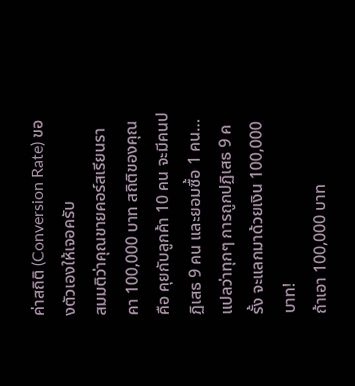ค่าสถิติ (Conversion Rate) ของตัวเองให้เจอครับ
สมมติว่าคุณขายคอร์สเรียนราคา 100,000 บาท สถิติของคุณคือ คุยกับลูกค้า 10 คน จะมีคนปฏิเสธ 9 คน และยอมซื้อ 1 คน… แปลว่าทุกๆ การถูกปฏิเสธ 9 ครั้ง จะแลกมาด้วยเงิน 100,000 บาท!
ถ้าเอา 100,000 บาท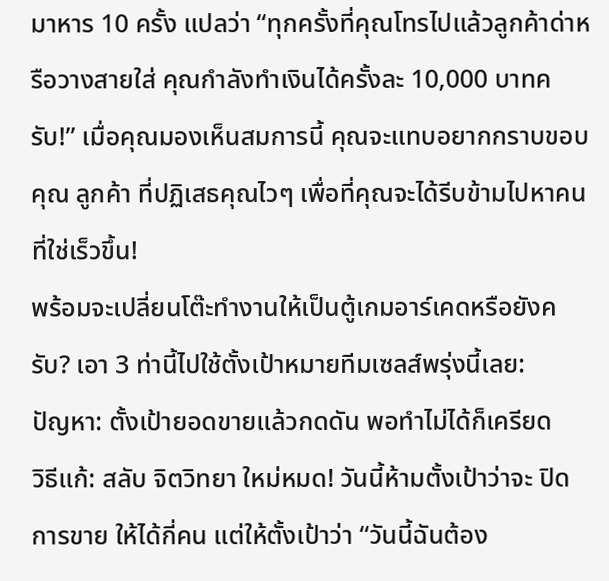มาหาร 10 ครั้ง แปลว่า “ทุกครั้งที่คุณโทรไปแล้วลูกค้าด่าหรือวางสายใส่ คุณกำลังทำเงินได้ครั้งละ 10,000 บาทครับ!” เมื่อคุณมองเห็นสมการนี้ คุณจะแทบอยากกราบขอบคุณ ลูกค้า ที่ปฏิเสธคุณไวๆ เพื่อที่คุณจะได้รีบข้ามไปหาคนที่ใช่เร็วขึ้น!
พร้อมจะเปลี่ยนโต๊ะทำงานให้เป็นตู้เกมอาร์เคดหรือยังครับ? เอา 3 ท่านี้ไปใช้ตั้งเป้าหมายทีมเซลส์พรุ่งนี้เลย:
ปัญหา: ตั้งเป้ายอดขายแล้วกดดัน พอทำไม่ได้ก็เครียด
วิธีแก้: สลับ จิตวิทยา ใหม่หมด! วันนี้ห้ามตั้งเป้าว่าจะ ปิดการขาย ให้ได้กี่คน แต่ให้ตั้งเป้าว่า “วันนี้ฉันต้อง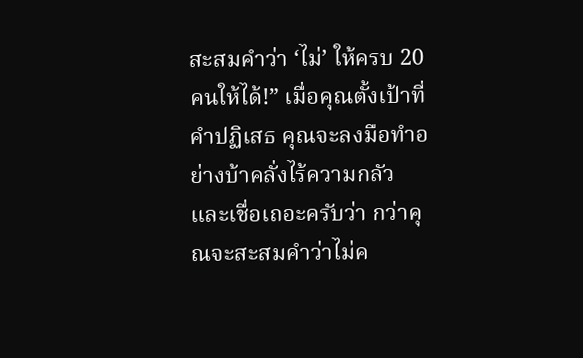สะสมคำว่า ‘ไม่’ ให้ครบ 20 คนให้ได้!” เมื่อคุณตั้งเป้าที่คำปฏิเสธ คุณจะลงมือทำอย่างบ้าคลั่งไร้ความกลัว และเชื่อเถอะครับว่า กว่าคุณจะสะสมคำว่าไม่ค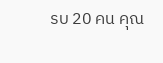รบ 20 คน คุณ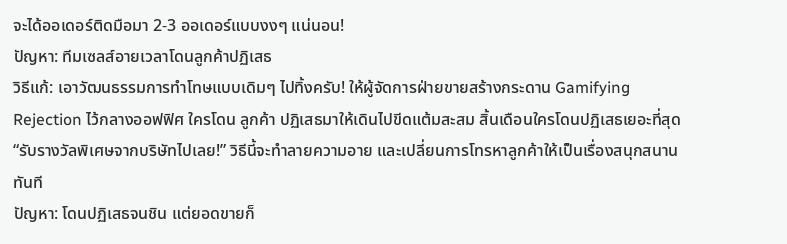จะได้ออเดอร์ติดมือมา 2-3 ออเดอร์แบบงงๆ แน่นอน!
ปัญหา: ทีมเซลส์อายเวลาโดนลูกค้าปฏิเสธ
วิธีแก้: เอาวัฒนธรรมการทำโทษแบบเดิมๆ ไปทิ้งครับ! ให้ผู้จัดการฝ่ายขายสร้างกระดาน Gamifying Rejection ไว้กลางออฟฟิศ ใครโดน ลูกค้า ปฏิเสธมาให้เดินไปขีดแต้มสะสม สิ้นเดือนใครโดนปฏิเสธเยอะที่สุด “รับรางวัลพิเศษจากบริษัทไปเลย!” วิธีนี้จะทำลายความอาย และเปลี่ยนการโทรหาลูกค้าให้เป็นเรื่องสนุกสนานทันที
ปัญหา: โดนปฏิเสธจนชิน แต่ยอดขายก็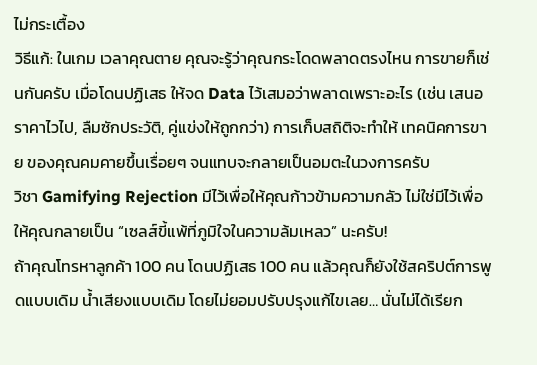ไม่กระเตื้อง
วิธีแก้: ในเกม เวลาคุณตาย คุณจะรู้ว่าคุณกระโดดพลาดตรงไหน การขายก็เช่นกันครับ เมื่อโดนปฏิเสธ ให้จด Data ไว้เสมอว่าพลาดเพราะอะไร (เช่น เสนอราคาไวไป, ลืมซักประวัติ, คู่แข่งให้ถูกกว่า) การเก็บสถิติจะทำให้ เทคนิคการขาย ของคุณคมคายขึ้นเรื่อยๆ จนแทบจะกลายเป็นอมตะในวงการครับ
วิชา Gamifying Rejection มีไว้เพื่อให้คุณก้าวข้ามความกลัว ไม่ใช่มีไว้เพื่อให้คุณกลายเป็น “เซลส์ขี้แพ้ที่ภูมิใจในความล้มเหลว” นะครับ!
ถ้าคุณโทรหาลูกค้า 100 คน โดนปฏิเสธ 100 คน แล้วคุณก็ยังใช้สคริปต์การพูดแบบเดิม น้ำเสียงแบบเดิม โดยไม่ยอมปรับปรุงแก้ไขเลย… นั่นไม่ได้เรียก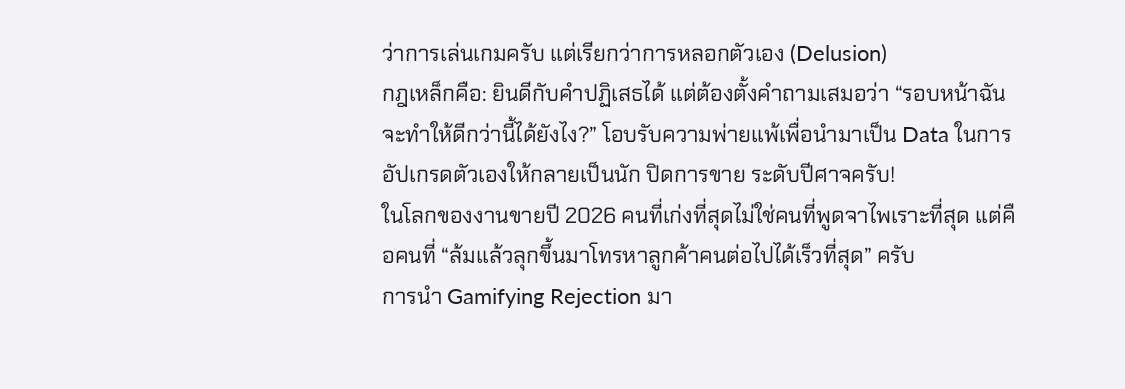ว่าการเล่นเกมครับ แต่เรียกว่าการหลอกตัวเอง (Delusion)
กฎเหล็กคือ: ยินดีกับคำปฏิเสธได้ แต่ต้องตั้งคำถามเสมอว่า “รอบหน้าฉันจะทำให้ดีกว่านี้ได้ยังไง?” โอบรับความพ่ายแพ้เพื่อนำมาเป็น Data ในการอัปเกรดตัวเองให้กลายเป็นนัก ปิดการขาย ระดับปีศาจครับ!
ในโลกของงานขายปี 2026 คนที่เก่งที่สุดไม่ใช่คนที่พูดจาไพเราะที่สุด แต่คือคนที่ “ล้มแล้วลุกขึ้นมาโทรหาลูกค้าคนต่อไปได้เร็วที่สุด” ครับ
การนำ Gamifying Rejection มา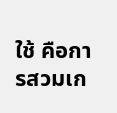ใช้ คือการสวมเก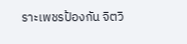ราะเพชรป้องกัน จิตวิ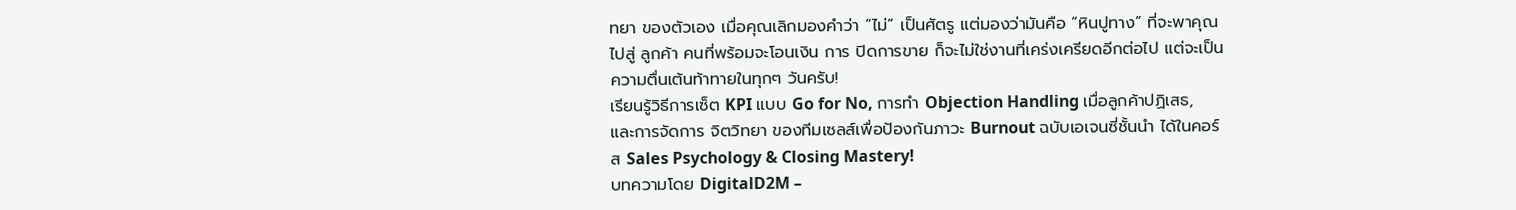ทยา ของตัวเอง เมื่อคุณเลิกมองคำว่า “ไม่” เป็นศัตรู แต่มองว่ามันคือ “หินปูทาง” ที่จะพาคุณไปสู่ ลูกค้า คนที่พร้อมจะโอนเงิน การ ปิดการขาย ก็จะไม่ใช่งานที่เคร่งเครียดอีกต่อไป แต่จะเป็นความตื่นเต้นท้าทายในทุกๆ วันครับ!
เรียนรู้วิธีการเซ็ต KPI แบบ Go for No, การทำ Objection Handling เมื่อลูกค้าปฏิเสธ, และการจัดการ จิตวิทยา ของทีมเซลส์เพื่อป้องกันภาวะ Burnout ฉบับเอเจนซี่ชั้นนำ ได้ในคอร์ส Sales Psychology & Closing Mastery!
บทความโดย DigitalD2M –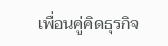เพื่อนคู่คิดธุรกิจ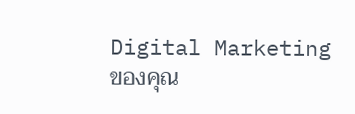Digital Marketing ของคุณ